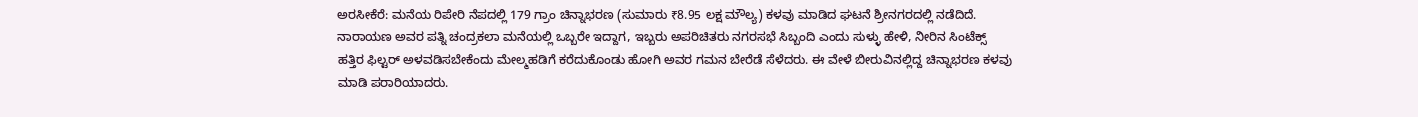ಅರಸೀಕೆರೆ: ಮನೆಯ ರಿಪೇರಿ ನೆಪದಲ್ಲಿ 179 ಗ್ರಾಂ ಚಿನ್ನಾಭರಣ (ಸುಮಾರು ₹8.95 ಲಕ್ಷ ಮೌಲ್ಯ) ಕಳವು ಮಾಡಿದ ಘಟನೆ ಶ್ರೀನಗರದಲ್ಲಿ ನಡೆದಿದೆ.
ನಾರಾಯಣ ಅವರ ಪತ್ನಿ ಚಂದ್ರಕಲಾ ಮನೆಯಲ್ಲಿ ಒಬ್ಬರೇ ಇದ್ದಾಗ, ಇಬ್ಬರು ಅಪರಿಚಿತರು ನಗರಸಭೆ ಸಿಬ್ಬಂದಿ ಎಂದು ಸುಳ್ಳು ಹೇಳಿ, ನೀರಿನ ಸಿಂಟೆಕ್ಸ್ ಹತ್ತಿರ ಫಿಲ್ಟರ್ ಅಳವಡಿಸಬೇಕೆಂದು ಮೇಲ್ಮಹಡಿಗೆ ಕರೆದುಕೊಂಡು ಹೋಗಿ ಅವರ ಗಮನ ಬೇರೆಡೆ ಸೆಳೆದರು. ಈ ವೇಳೆ ಬೀರುವಿನಲ್ಲಿದ್ದ ಚಿನ್ನಾಭರಣ ಕಳವು ಮಾಡಿ ಪರಾರಿಯಾದರು.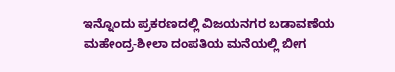ಇನ್ನೊಂದು ಪ್ರಕರಣದಲ್ಲಿ ವಿಜಯನಗರ ಬಡಾವಣೆಯ ಮಹೇಂದ್ರ-ಶೀಲಾ ದಂಪತಿಯ ಮನೆಯಲ್ಲಿ ಬೀಗ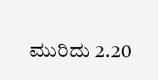ಮುರಿದು 2.20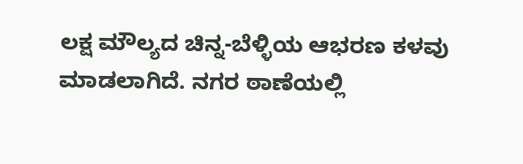ಲಕ್ಷ ಮೌಲ್ಯದ ಚಿನ್ನ-ಬೆಳ್ಳಿಯ ಆಭರಣ ಕಳವು ಮಾಡಲಾಗಿದೆ. ನಗರ ಠಾಣೆಯಲ್ಲಿ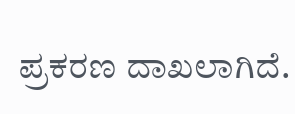ಪ್ರಕರಣ ದಾಖಲಾಗಿದೆ.